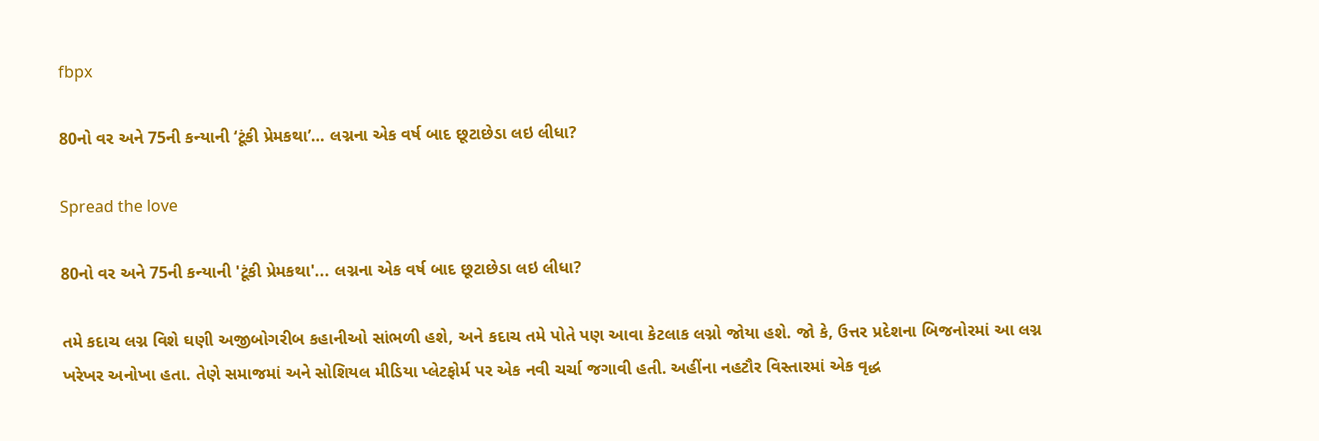fbpx

80નો વર અને 75ની કન્યાની ‘ટૂંકી પ્રેમકથા’… લગ્નના એક વર્ષ બાદ છૂટાછેડા લઇ લીધા?

Spread the love

80નો વર અને 75ની કન્યાની 'ટૂંકી પ્રેમકથા'... લગ્નના એક વર્ષ બાદ છૂટાછેડા લઇ લીધા?

તમે કદાચ લગ્ન વિશે ઘણી અજીબોગરીબ કહાનીઓ સાંભળી હશે, અને કદાચ તમે પોતે પણ આવા કેટલાક લગ્નો જોયા હશે. જો કે, ઉત્તર પ્રદેશના બિજનોરમાં આ લગ્ન ખરેખર અનોખા હતા. તેણે સમાજમાં અને સોશિયલ મીડિયા પ્લેટફોર્મ પર એક નવી ચર્ચા જગાવી હતી. અહીંના નહટૌર વિસ્તારમાં એક વૃદ્ધ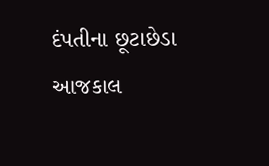દંપતીના છૂટાછેડા આજકાલ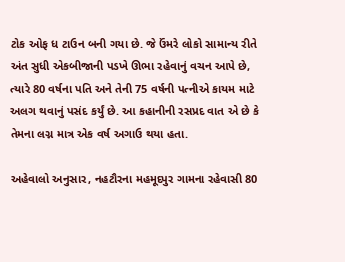ટોક ઓફ ધ ટાઉન બની ગયા છે. જે ઉંમરે લોકો સામાન્ય રીતે અંત સુધી એકબીજાની પડખે ઊભા રહેવાનું વચન આપે છે, ત્યારે 80 વર્ષના પતિ અને તેની 75 વર્ષની પત્નીએ કાયમ માટે અલગ થવાનું પસંદ કર્યું છે. આ કહાનીની રસપ્રદ વાત એ છે કે તેમના લગ્ન માત્ર એક વર્ષ અગાઉ થયા હતા.

અહેવાલો અનુસાર, નહટૌરના મહમૂદપુર ગામના રહેવાસી 80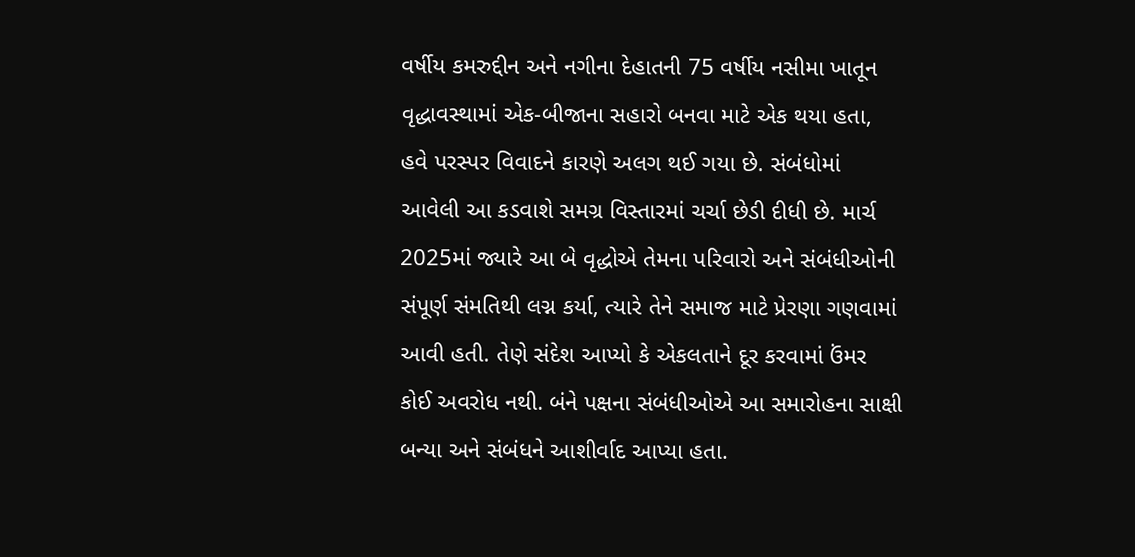વર્ષીય કમરુદ્દીન અને નગીના દેહાતની 75 વર્ષીય નસીમા ખાતૂન વૃદ્ધાવસ્થામાં એક-બીજાના સહારો બનવા માટે એક થયા હતા, હવે પરસ્પર વિવાદને કારણે અલગ થઈ ગયા છે. સંબંધોમાં આવેલી આ કડવાશે સમગ્ર વિસ્તારમાં ચર્ચા છેડી દીધી છે. માર્ચ 2025માં જ્યારે આ બે વૃદ્ધોએ તેમના પરિવારો અને સંબંધીઓની સંપૂર્ણ સંમતિથી લગ્ન કર્યા, ત્યારે તેને સમાજ માટે પ્રેરણા ગણવામાં આવી હતી. તેણે સંદેશ આપ્યો કે એકલતાને દૂર કરવામાં ઉંમર કોઈ અવરોધ નથી. બંને પક્ષના સંબંધીઓએ આ સમારોહના સાક્ષી બન્યા અને સંબંધને આશીર્વાદ આપ્યા હતા.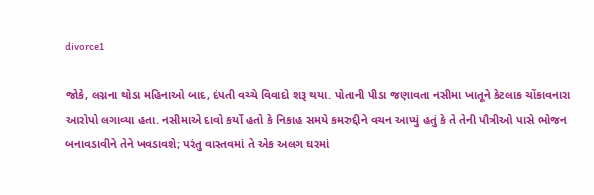divorce1

જોકે, લગ્નના થોડા મહિનાઓ બાદ, દંપતી વચ્ચે વિવાદો શરૂ થયા. પોતાની પીડા જણાવતા નસીમા ખાતૂને કેટલાક ચોંકાવનારા આરોપો લગાવ્યા હતા. નસીમાએ દાવો કર્યો હતો કે નિકાહ સમયે કમરુદ્દીને વચન આપ્યું હતું કે તે તેની પૌત્રીઓ પાસે ભોજન બનાવડાવીને તેને ખવડાવશે; પરંતુ વાસ્તવમાં તે એક અલગ ઘરમાં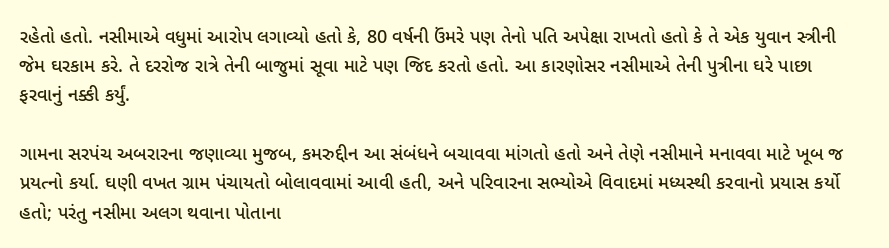રહેતો હતો. નસીમાએ વધુમાં આરોપ લગાવ્યો હતો કે, 80 વર્ષની ઉંમરે પણ તેનો પતિ અપેક્ષા રાખતો હતો કે તે એક યુવાન સ્ત્રીની જેમ ઘરકામ કરે. તે દરરોજ રાત્રે તેની બાજુમાં સૂવા માટે પણ જિદ કરતો હતો. આ કારણોસર નસીમાએ તેની પુત્રીના ઘરે પાછા ફરવાનું નક્કી કર્યું.

ગામના સરપંચ અબરારના જણાવ્યા મુજબ, કમરુદ્દીન આ સંબંધને બચાવવા માંગતો હતો અને તેણે નસીમાને મનાવવા માટે ખૂબ જ પ્રયત્નો કર્યા. ઘણી વખત ગ્રામ પંચાયતો બોલાવવામાં આવી હતી, અને પરિવારના સભ્યોએ વિવાદમાં મધ્યસ્થી કરવાનો પ્રયાસ કર્યો હતો; પરંતુ નસીમા અલગ થવાના પોતાના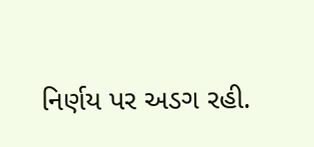નિર્ણય પર અડગ રહી.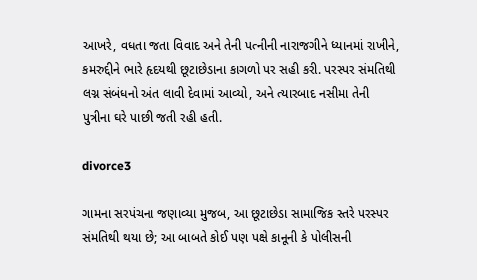આખરે, વધતા જતા વિવાદ અને તેની પત્નીની નારાજગીને ધ્યાનમાં રાખીને, કમરુદ્દીને ભારે હૃદયથી છૂટાછેડાના કાગળો પર સહી કરી. પરસ્પર સંમતિથી લગ્ન સંબંધનો અંત લાવી દેવામાં આવ્યો, અને ત્યારબાદ નસીમા તેની પુત્રીના ઘરે પાછી જતી રહી હતી.

divorce3

ગામના સરપંચના જણાવ્યા મુજબ, આ છૂટાછેડા સામાજિક સ્તરે પરસ્પર સંમતિથી થયા છે; આ બાબતે કોઈ પણ પક્ષે કાનૂની કે પોલીસની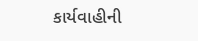કાર્યવાહીની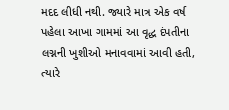મદદ લીધી નથી. જ્યારે માત્ર એક વર્ષ પહેલા આખા ગામમાં આ વૃદ્ધ દંપતીના લગ્નની ખુશીઓ મનાવવામાં આવી હતી, ત્યારે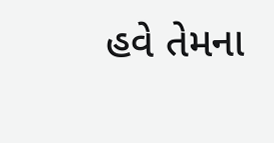હવે તેમના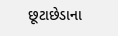છૂટાછેડાના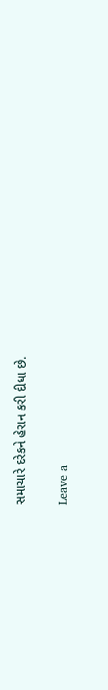સમાચારે દરેકને હેરાન કરી દીધા છે.

Leave a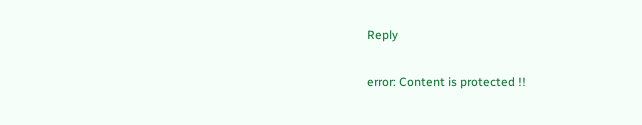Reply

error: Content is protected !!